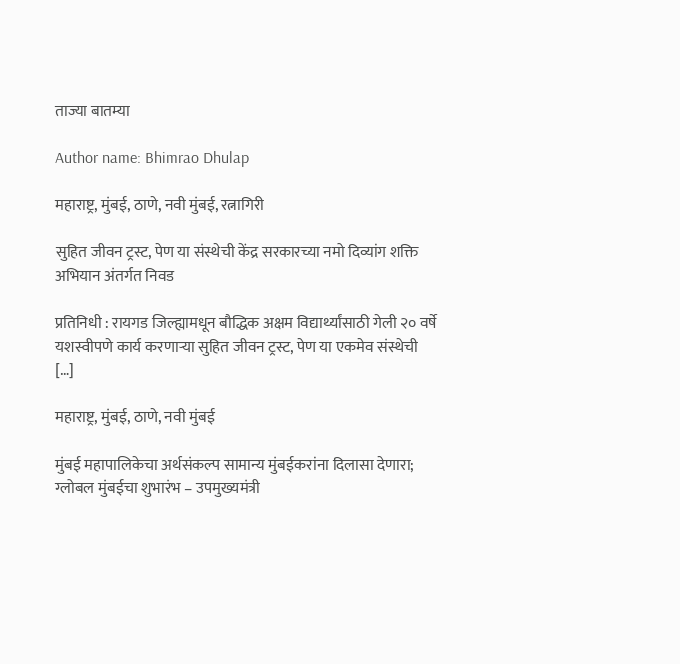ताज्या बातम्या

Author name: Bhimrao Dhulap

महाराष्ट्र, मुंबई, ठाणे, नवी मुंबई, रत्नागिरी

सुहित जीवन ट्रस्ट, पेण या संस्थेची केंद्र सरकारच्या नमो दिव्यांग शक्ति अभियान अंतर्गत निवड

प्रतिनिधी : रायगड जिल्ह्यामधून बौद्धिक अक्षम विद्यार्थ्यांसाठी गेली २० वर्षे यशस्वीपणे कार्य करणाऱ्या सुहित जीवन ट्रस्ट, पेण या एकमेव संस्थेची […]

महाराष्ट्र, मुंबई, ठाणे, नवी मुंबई

मुंबई महापालिकेचा अर्थसंकल्प सामान्य मुंबईकरांना दिलासा देणारा; ग्लोबल मुंबईचा शुभारंभ – उपमुख्यमंत्री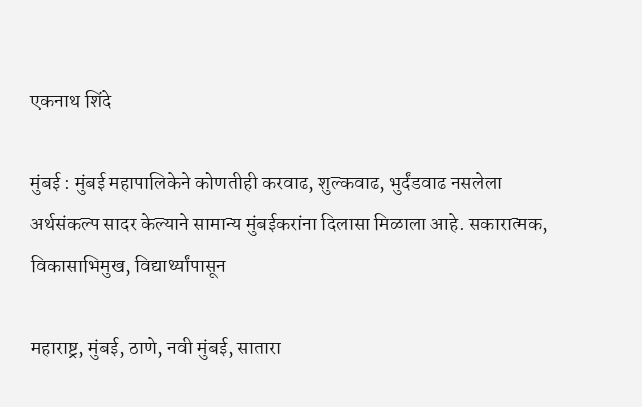एकनाथ शिंदे

मुंबई : मुंबई महापालिकेने कोणतीही करवाढ, शुल्कवाढ, भुर्दंडवाढ नसलेला अर्थसंकल्प सादर केल्याने सामान्य मुंबईकरांना दिलासा मिळाला आहे. सकारात्मक, विकासाभिमुख, विद्यार्थ्यांपासून

महाराष्ट्र, मुंबई, ठाणे, नवी मुंबई, सातारा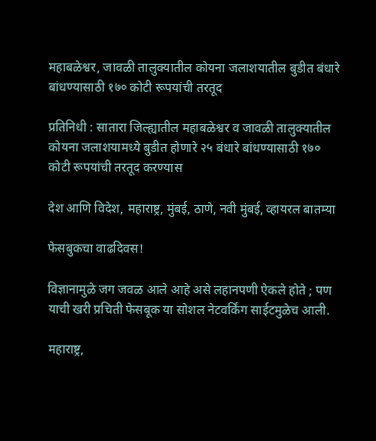महाबळेश्वर, जावळी तालुक्यातील कोयना जलाशयातील बुडीत बंधारे बांधण्यासाठी १७० कोटी रूपयांची तरतूद

प्रतिनिधी : सातारा जिल्ह्यातील महाबळेश्वर व जावळी तालुक्यातील कोयना जलाशयामध्ये बुडीत होणारे २५ बंधारे बांधण्यासाठी १७० कोटी रूपयांची तरतूद करण्यास

देश आणि विदेश, महाराष्ट्र, मुंबई, ठाणे, नवी मुंबई, व्हायरल बातम्या

फेसबुकचा वाढदिवस!

विज्ञानामुळे जग जवळ आले आहे असे लहानपणी ऐकले होते ; पण याची खरी प्रचिती फेसबूक या सोशल नेटवर्किंग साईटमुळेच आली.

महाराष्ट्र,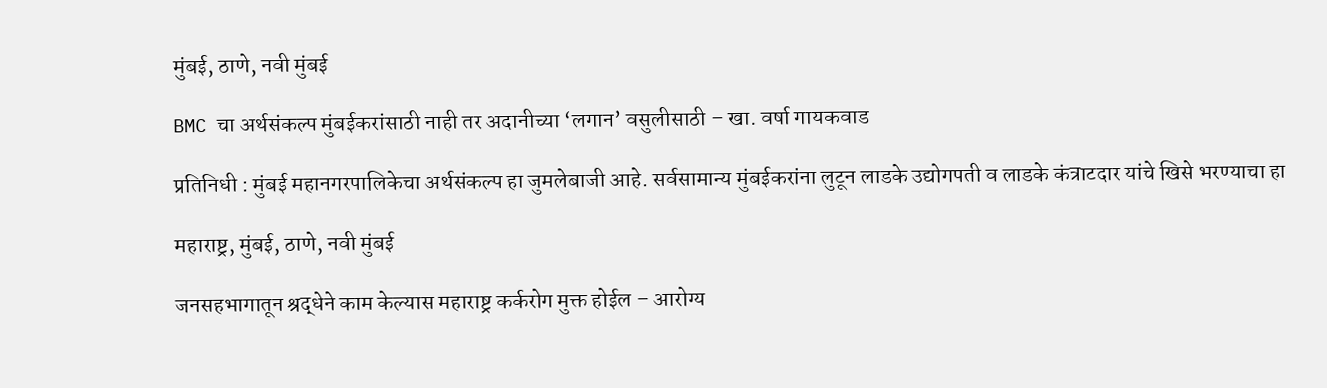मुंबई, ठाणे, नवी मुंबई

BMC चा अर्थसंकल्प मुंबईकरांसाठी नाही तर अदानीच्या ‘लगान’ वसुलीसाठी – खा. वर्षा गायकवाड

प्रतिनिधी : मुंबई महानगरपालिकेचा अर्थसंकल्प हा जुमलेबाजी आहे. सर्वसामान्य मुंबईकरांना लुटून लाडके उद्योगपती व लाडके कंत्राटदार यांचे खिसे भरण्याचा हा

महाराष्ट्र, मुंबई, ठाणे, नवी मुंबई

जनसहभागातून श्रद्धेने काम केल्यास महाराष्ट्र कर्करोग मुक्त होईल – आरोग्य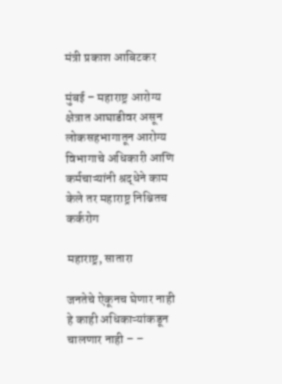मंत्री प्रकाश आबिटकर

मुंबई – महाराष्ट्र आरोग्य क्षेत्रात आघाडीवर असून लोकसहभागातून आरोग्य विभागाचे अधिकारी आणि कर्मचाऱ्यांनी श्रद्धेने काम केले तर महाराष्ट्र निश्चितच कर्करोग

महाराष्ट्र, सातारा

जनतेचे ऐकूनच घेणार नाही हे काही अधिकाऱ्यांकडून चालणार नाही – –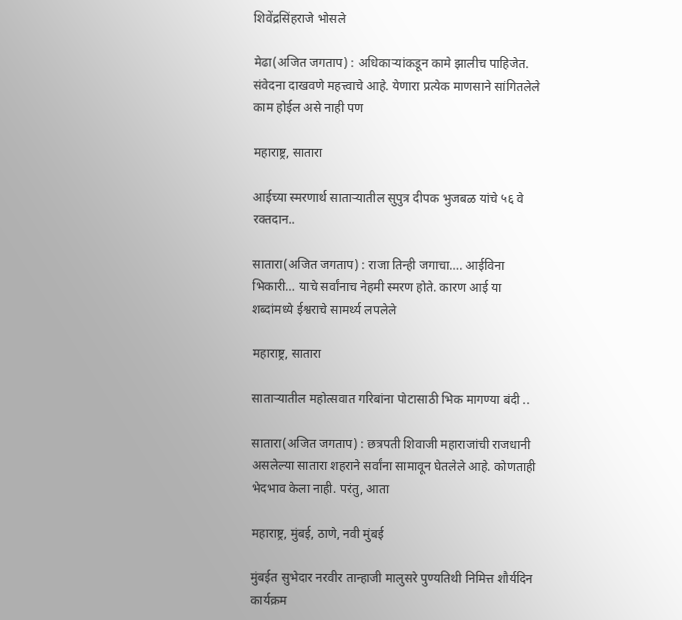शिवेंद्रसिंहराजे भोसले

मेढा(अजित जगताप) : अधिकाऱ्यांकडून कामे झालीच पाहिजेत. संवेदना दाखवणे महत्त्वाचे आहे. येणारा प्रत्येक माणसाने सांगितलेले काम होईल असे नाही पण

महाराष्ट्र, सातारा

आईच्या स्मरणार्थ साताऱ्यातील सुपुत्र दीपक भुजबळ यांचे ५६ वे रक्तदान..

सातारा(अजित जगताप) : राजा तिन्ही जगाचा…. आईविना भिकारी… याचे सर्वांनाच नेहमी स्मरण होते. कारण आई या शब्दांमध्ये ईश्वराचे सामर्थ्य लपलेले

महाराष्ट्र, सातारा

साताऱ्यातील महोत्सवात गरिबांना पोटासाठी भिक मागण्या बंदी ..

सातारा(अजित जगताप) : छत्रपती शिवाजी महाराजांची राजधानी असलेल्या सातारा शहराने सर्वांना सामावून घेतलेले आहे. कोणताही भेदभाव केला नाही. परंतु, आता

महाराष्ट्र, मुंबई, ठाणे, नवी मुंबई

मुंबईत सुभेदार नरवीर तान्हाजी मालुसरे पुण्यतिथी निमित्त शौर्यदिन कार्यक्रम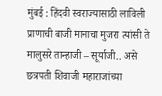मुंबई : हिंदवी स्वराज्यासाठी लाविली प्राणाची बाजी मानाचा मुजरा त्यांसी ते मालुसरे तान्हाजी – सूर्याजी.. असे छत्रपती शिवाजी महाराजांच्या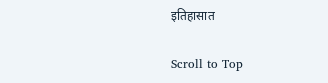इतिहासात

Scroll to Top